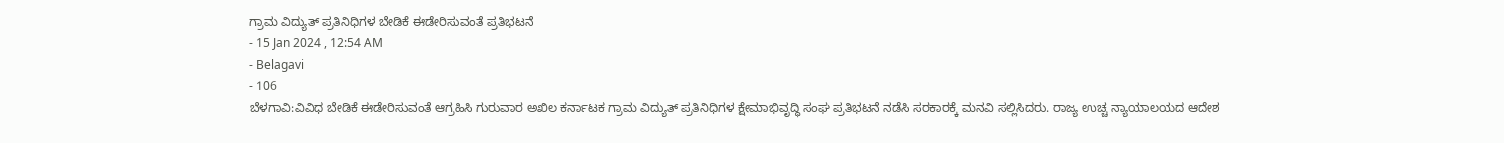ಗ್ರಾಮ ವಿದ್ಯುತ್ ಪ್ರತಿನಿಧಿಗಳ ಬೇಡಿಕೆ ಈಡೇರಿಸುವಂತೆ ಪ್ರತಿಭಟನೆ
- 15 Jan 2024 , 12:54 AM
- Belagavi
- 106
ಬೆಳಗಾವಿ:ವಿವಿಧ ಬೇಡಿಕೆ ಈಡೇರಿಸುವಂತೆ ಆಗ್ರಹಿಸಿ ಗುರುವಾರ ಅಖಿಲ ಕರ್ನಾಟಕ ಗ್ರಾಮ ವಿದ್ಯುತ್ ಪ್ರತಿನಿಧಿಗಳ ಕ್ಷೇಮಾಭಿವೃದ್ಧಿ ಸಂಘ ಪ್ರತಿಭಟನೆ ನಡೆಸಿ ಸರಕಾರಕ್ಕೆ ಮನವಿ ಸಲ್ಲಿಸಿದರು. ರಾಜ್ಯ ಉಚ್ಚ ನ್ಯಾಯಾಲಯದ ಆದೇಶ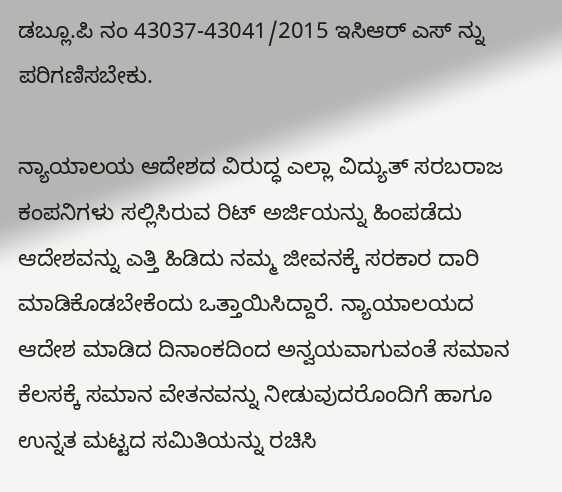ಡಬ್ಲೂ.ಪಿ ನಂ 43037-43041/2015 ಇಸಿಆರ್ ಎಸ್ ನ್ನು ಪರಿಗಣಿಸಬೇಕು.

ನ್ಯಾಯಾಲಯ ಆದೇಶದ ವಿರುದ್ಧ ಎಲ್ಲಾ ವಿದ್ಯುತ್ ಸರಬರಾಜ ಕಂಪನಿಗಳು ಸಲ್ಲಿಸಿರುವ ರಿಟ್ ಅರ್ಜಿಯನ್ನು ಹಿಂಪಡೆದು ಆದೇಶವನ್ನು ಎತ್ತಿ ಹಿಡಿದು ನಮ್ಮ ಜೀವನಕ್ಕೆ ಸರಕಾರ ದಾರಿ ಮಾಡಿಕೊಡಬೇಕೆಂದು ಒತ್ತಾಯಿಸಿದ್ದಾರೆ. ನ್ಯಾಯಾಲಯದ ಆದೇಶ ಮಾಡಿದ ದಿನಾಂಕದಿಂದ ಅನ್ವಯವಾಗುವಂತೆ ಸಮಾನ ಕೆಲಸಕ್ಕೆ ಸಮಾನ ವೇತನವನ್ನು ನೀಡುವುದರೊಂದಿಗೆ ಹಾಗೂ ಉನ್ನತ ಮಟ್ಟದ ಸಮಿತಿಯನ್ನು ರಚಿಸಿ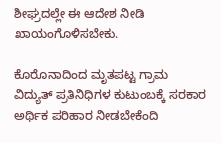ಶೀಘ್ರದಲ್ಲೇ ಈ ಆದೇಶ ನೀಡಿ ಖಾಯಂಗೊಳಿಸಬೇಕು.

ಕೊರೊನಾದಿಂದ ಮೃತಪಟ್ಟ ಗ್ರಾಮ ವಿದ್ಯುತ್ ಪ್ರತಿನಿಧಿಗಳ ಕುಟುಂಬಕ್ಕೆ ಸರಕಾರ ಅರ್ಥಿಕ ಪರಿಹಾರ ನೀಡಬೇಕೆಂದಿ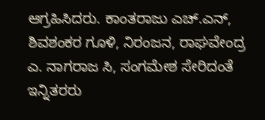ಆಗ್ರಹಿಸಿದರು. ಕಾಂತರಾಜು ಎಚ್.ಎನ್, ಶಿವಶಂಕರ ಗೂಳಿ, ನಿರಂಜನ, ರಾಘವೇಂದ್ರ ಎ. ನಾಗರಾಜ ಸಿ, ಸಂಗಮೇಶ ಸೇರಿದಂತೆ ಇನ್ನಿತರರು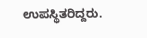ಉಪಸ್ಥಿತರಿದ್ದರು.